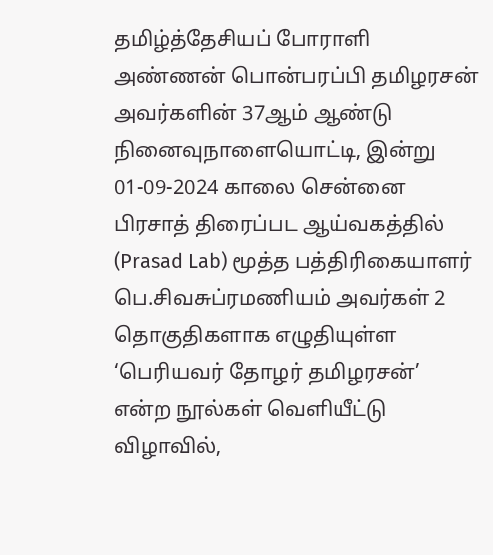தமிழ்த்தேசியப் போராளி அண்ணன் பொன்பரப்பி தமிழரசன் அவர்களின் 37ஆம் ஆண்டு நினைவுநாளையொட்டி, இன்று 01-09-2024 காலை சென்னை பிரசாத் திரைப்பட ஆய்வகத்தில் (Prasad Lab) மூத்த பத்திரிகையாளர் பெ.சிவசுப்ரமணியம் அவர்கள் 2 தொகுதிகளாக எழுதியுள்ள ‘பெரியவர் தோழர் தமிழரசன்’ என்ற நூல்கள் வெளியீட்டு விழாவில்,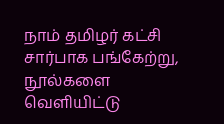நாம் தமிழர் கட்சி சார்பாக பங்கேற்று, நூல்களை வெளியிட்டு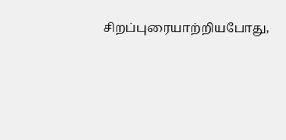சிறப்புரையாற்றியபோது,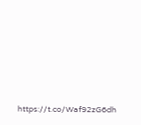https://t.co/Waf92zG6dh